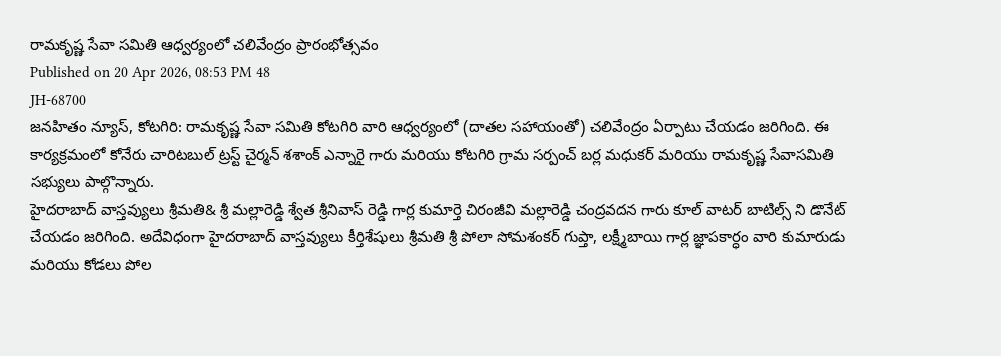రామకృష్ణ సేవా సమితి ఆధ్వర్యంలో చలివేంద్రం ప్రారంభోత్సవం
Published on 20 Apr 2026, 08:53 PM 48
JH-68700
జనహితం న్యూస్, కోటగిరి: రామకృష్ణ సేవా సమితి కోటగిరి వారి ఆధ్వర్యంలో (దాతల సహాయంతో) చలివేంద్రం ఏర్పాటు చేయడం జరిగింది. ఈ కార్యక్రమంలో కోనేరు చారిటబుల్ ట్రస్ట్ చైర్మన్ శశాంక్ ఎన్నారై గారు మరియు కోటగిరి గ్రామ సర్పంచ్ బర్ల మధుకర్ మరియు రామకృష్ణ సేవాసమితి సభ్యులు పాల్గొన్నారు.
హైదరాబాద్ వాస్తవ్యులు శ్రీమతి& శ్రీ మల్లారెడ్డి శ్వేత శ్రీనివాస్ రెడ్డి గార్ల కుమార్తె చిరంజీవి మల్లారెడ్డి చంద్రవదన గారు కూల్ వాటర్ బాటిల్స్ ని డొనేట్ చేయడం జరిగింది. అదేవిధంగా హైదరాబాద్ వాస్తవ్యులు కీర్తిశేషులు శ్రీమతి శ్రీ పోలా సోమశంకర్ గుప్తా, లక్ష్మీబాయి గార్ల జ్ఞాపకార్ధం వారి కుమారుడు మరియు కోడలు పోల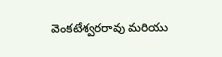వెంకటేశ్వరరావు మరియు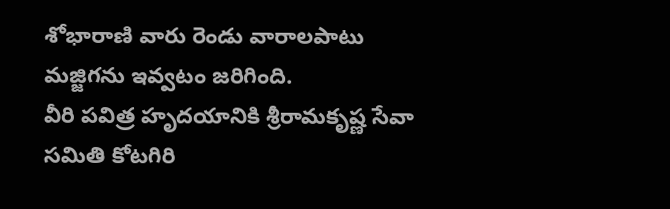శోభారాణి వారు రెండు వారాలపాటు మజ్జిగను ఇవ్వటం జరిగింది.
వీరి పవిత్ర హృదయానికి శ్రీరామకృష్ణ సేవా సమితి కోటగిరి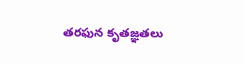తరఫున కృతజ్ఞతలు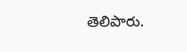తెలిపారు.